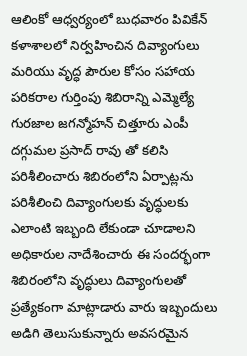ఆలింకో ఆధ్వర్యంలో బుధవారం పివికేన్ కళాశాలలో నిర్వహించిన దివ్యాంగులు మరియు వృద్ధ పౌరుల కోసం సహాయ పరికరాల గుర్తింపు శిబిరాన్ని ఎమ్మెల్యే గురజాల జగన్మోహన్ చిత్తూరు ఎంపీ దగ్గుమల ప్రసాద్ రావు తో కలిసి పరిశీలించారు శిబిరంలోని ఏర్పాట్లను పరిశీలించి దివ్యాంగులకు వృద్ధులకు ఎలాంటి ఇబ్బంది లేకుండా చూడాలని అధికారుల నాదేశించారు ఈ సందర్భంగా శిబిరంలోని వృద్ధులు దివ్యాంగులతో ప్రత్యేకంగా మాట్లాడారు వారు ఇబ్బందులు అడిగి తెలుసుకున్నారు అవసరమైన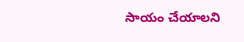సాయం చేయాలని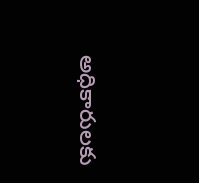అధికారులకు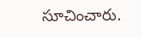సూచించారు.